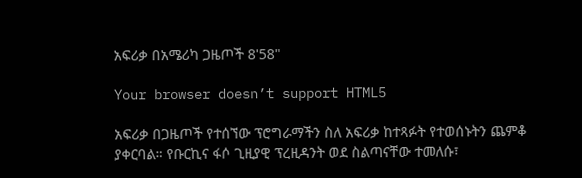አፍሪቃ በአሜሪካ ጋዜጦች 8'58"

Your browser doesn’t support HTML5

አፍሪቃ በጋዜጦች የተሰኘው ፕሮግራማችን ስለ አፍሪቃ ከተጻፉት የተወሰኑትን ጨምቆ ያቀርባል። የቡርኪና ፋሶ ጊዚያዊ ፕረዚዳንት ወደ ስልጣናቸው ተመለሱ፣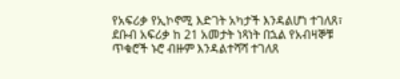የአፍሪቃ የኢኮኖሚ እድገት አካታች እንዳልሆነ ተገለጸ፣ ደቡብ አፍሪቃ ከ 21 አመታት ነጻነት በኋል የአብዛኞቹ ጥቁሮች ኑሮ ብዙም እንዳልተሻሻ ተገለጸ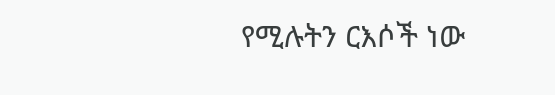የሚሉትን ርእሶች ነው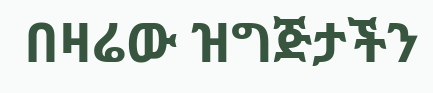በዛሬው ዝግጅታችን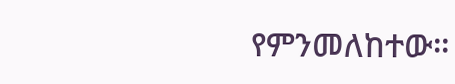የምንመለከተው።